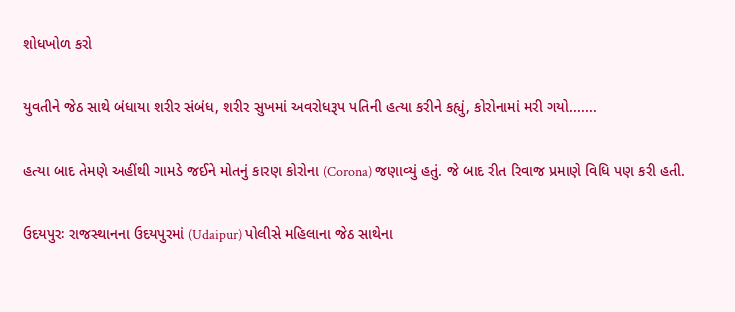શોધખોળ કરો

યુવતીને જેઠ સાથે બંધાયા શરીર સંબંધ, શરીર સુખમાં અવરોધરૂપ પતિની હત્યા કરીને કહ્યું, કોરોનામાં મરી ગયો.......

હત્યા બાદ તેમણે અહીંથી ગામડે જઈને મોતનું કારણ કોરોના (Corona) જણાવ્યું હતું. જે બાદ રીત રિવાજ પ્રમાણે વિધિ પણ કરી હતી.

ઉદયપુરઃ રાજસ્થાનના ઉદયપુરમાં (Udaipur) પોલીસે મહિલાના જેઠ સાથેના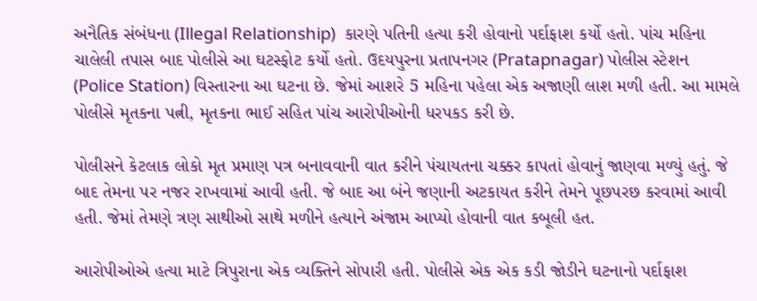અનૈતિક સંબંધના (Illegal Relationship)  કારણે પતિની હત્યા કરી હોવાનો પર્દાફાશ કર્યો હતો. પાંચ મહિના ચાલેલી તપાસ બાદ પોલીસે આ ઘટસ્ફોટ કર્યો હતો. ઉદયપુરના પ્રતાપનગર (Pratapnagar) પોલીસ સ્ટેશન (Police Station) વિસ્તારના આ ઘટના છે. જેમાં આશરે 5 મહિના પહેલા એક અજાણી લાશ મળી હતી. આ મામલે પોલીસે મૃતકના પત્ની, મૃતકના ભાઈ સહિત પાંચ આરોપીઓની ધરપકડ કરી છે.

પોલીસને કેટલાક લોકો મૃત પ્રમાણ પત્ર બનાવવાની વાત કરીને પંચાયતના ચક્કર કાપતાં હોવાનું જાણવા મળ્યું હતું. જે બાદ તેમના પર નજર રાખવામાં આવી હતી. જે બાદ આ બંને જણાની અટકાયત કરીને તેમને પૂછપરછ કરવામાં આવી હતી. જેમાં તેમણે ત્રણ સાથીઓ સાથે મળીને હત્યાને અંજામ આપ્યો હોવાની વાત કબૂલી હત.

આરોપીઓએ હત્યા માટે ત્રિપુરાના એક વ્યક્તિને સોપારી હતી. પોલીસે એક એક કડી જોડીને ઘટનાનો પર્દાફાશ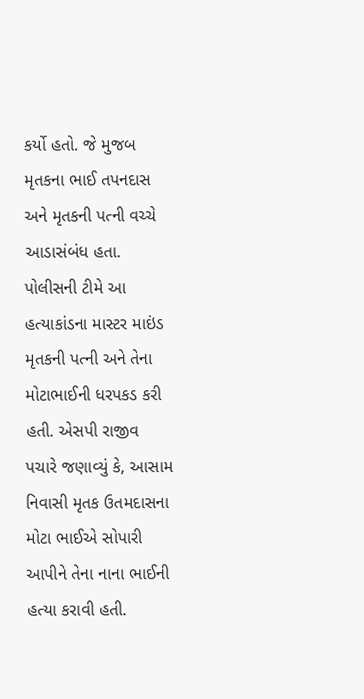કર્યો હતો. જે મુજબ મૃતકના ભાઈ તપનદાસ અને મૃતકની પત્ની વચ્ચે આડાસંબંધ હતા. પોલીસની ટીમે આ હત્યાકાંડના માસ્ટર માઇંડ મૃતકની પત્ની અને તેના મોટાભાઈની ધરપકડ કરી હતી. એસપી રાજીવ પચારે જણાવ્યું કે, આસામ નિવાસી મૃતક ઉતમદાસના મોટા ભાઈએ સોપારી આપીને તેના નાના ભાઈની હત્યા કરાવી હતી.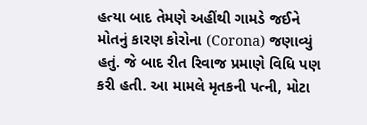હત્યા બાદ તેમણે અહીંથી ગામડે જઈને મોતનું કારણ કોરોના (Corona) જણાવ્યું હતું. જે બાદ રીત રિવાજ પ્રમાણે વિધિ પણ કરી હતી. આ મામલે મૃતકની પત્ની, મોટા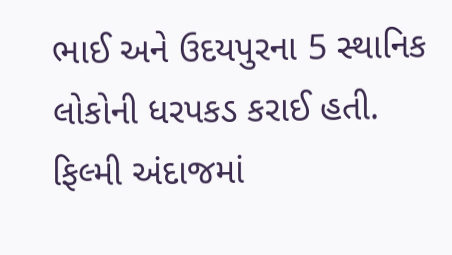ભાઈ અને ઉદયપુરના 5 સ્થાનિક લોકોની ધરપકડ કરાઈ હતી. ફિલ્મી અંદાજમાં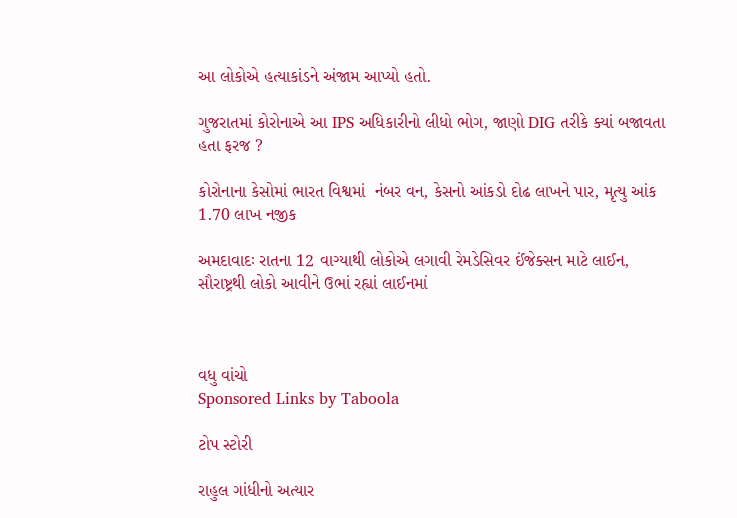આ લોકોએ હત્યાકાંડને અંજામ આપ્યો હતો.

ગુજરાતમાં કોરોનાએ આ IPS અધિકારીનો લીધો ભોગ, જાણો DIG તરીકે ક્યાં બજાવતા હતા ફરજ ?

કોરોનાના કેસોમાં ભારત વિશ્વમાં  નંબર વન, કેસનો આંકડો દોઢ લાખને પાર, મૃત્યુ આંક 1.70 લાખ નજીક

અમદાવાદઃ રાતના 12 વાગ્યાથી લોકોએ લગાવી રેમડેસિવર ઈંજેક્સન માટે લાઈન, સૌરાષ્ટ્રથી લોકો આવીને ઉભાં રહ્યાં લાઈનમાં



વધુ વાંચો
Sponsored Links by Taboola

ટોપ સ્ટોરી

રાહુલ ગાંધીનો અત્યાર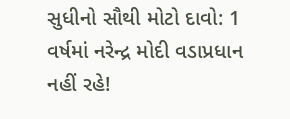સુધીનો સૌથી મોટો દાવો: 1 વર્ષમાં નરેન્દ્ર મોદી વડાપ્રધાન નહીં રહે!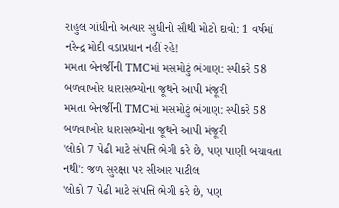રાહુલ ગાંધીનો અત્યાર સુધીનો સૌથી મોટો દાવો: 1 વર્ષમાં નરેન્દ્ર મોદી વડાપ્રધાન નહીં રહે!
મમતા બેનર્જીની TMCમાં મસમોટું ભંગાણ: સ્પીકરે 58 બળવાખોર ધારાસભ્યોના જૂથને આપી મંજૂરી
મમતા બેનર્જીની TMCમાં મસમોટું ભંગાણ: સ્પીકરે 58 બળવાખોર ધારાસભ્યોના જૂથને આપી મંજૂરી
'લોકો 7 પેઢી માટે સંપત્તિ ભેગી કરે છે, પણ પાણી બચાવતા નથી': જળ સુરક્ષા પર સીઆર પાટીલ
'લોકો 7 પેઢી માટે સંપત્તિ ભેગી કરે છે, પણ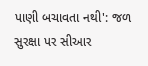પાણી બચાવતા નથી': જળ સુરક્ષા પર સીઆર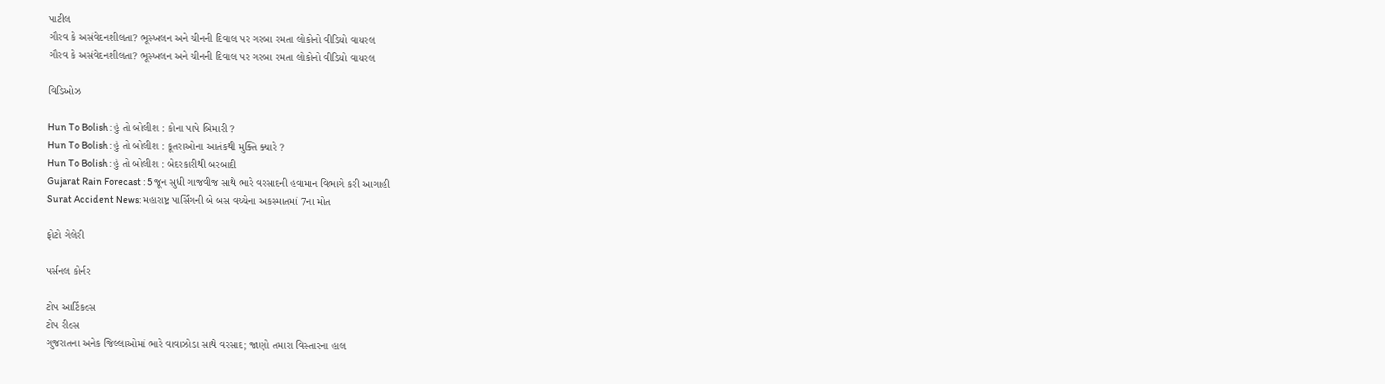પાટીલ
ગૌરવ કે અસંવેદનશીલતા? ભૂસ્ખલન અને ચીનની દિવાલ પર ગરબા રમતા લોકોનો વીડિયો વાયરલ
ગૌરવ કે અસંવેદનશીલતા? ભૂસ્ખલન અને ચીનની દિવાલ પર ગરબા રમતા લોકોનો વીડિયો વાયરલ

વિડિઓઝ

Hun To Bolish : હું તો બોલીશ : કોના પાપે બિમારી ?
Hun To Bolish : હું તો બોલીશ : કૂતરાઓના આતંકથી મુક્તિ ક્યારે ?
Hun To Bolish : હું તો બોલીશ : બેદરકારીથી બરબાદી
Gujarat Rain Forecast : 5 જૂન સુધી ગાજવીજ સાથે ભારે વરસાદની હવામાન વિભાગે કરી આગાહી
Surat Accident News: મહારાષ્ટ્ર પાર્સિંગની બે બસ વચ્ચેના અકસ્માતમાં 7ના મોત

ફોટો ગેલેરી

પર્સનલ કોર્નર

ટોપ આર્ટિકલ્સ
ટોપ રીલ્સ
ગુજરાતના અનેક જિલ્લાઓમાં ભારે વાવાઝોડા સાથે વરસાદ; જાણો તમારા વિસ્તારના હાલ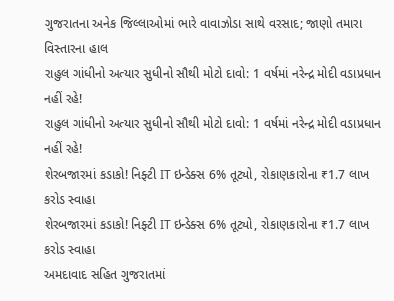ગુજરાતના અનેક જિલ્લાઓમાં ભારે વાવાઝોડા સાથે વરસાદ; જાણો તમારા વિસ્તારના હાલ
રાહુલ ગાંધીનો અત્યાર સુધીનો સૌથી મોટો દાવો: 1 વર્ષમાં નરેન્દ્ર મોદી વડાપ્રધાન નહીં રહે!
રાહુલ ગાંધીનો અત્યાર સુધીનો સૌથી મોટો દાવો: 1 વર્ષમાં નરેન્દ્ર મોદી વડાપ્રધાન નહીં રહે!
શેરબજારમાં કડાકો! નિફ્ટી IT ઇન્ડેક્સ 6% તૂટ્યો, રોકાણકારોના ₹1.7 લાખ કરોડ સ્વાહા
શેરબજારમાં કડાકો! નિફ્ટી IT ઇન્ડેક્સ 6% તૂટ્યો, રોકાણકારોના ₹1.7 લાખ કરોડ સ્વાહા
અમદાવાદ સહિત ગુજરાતમાં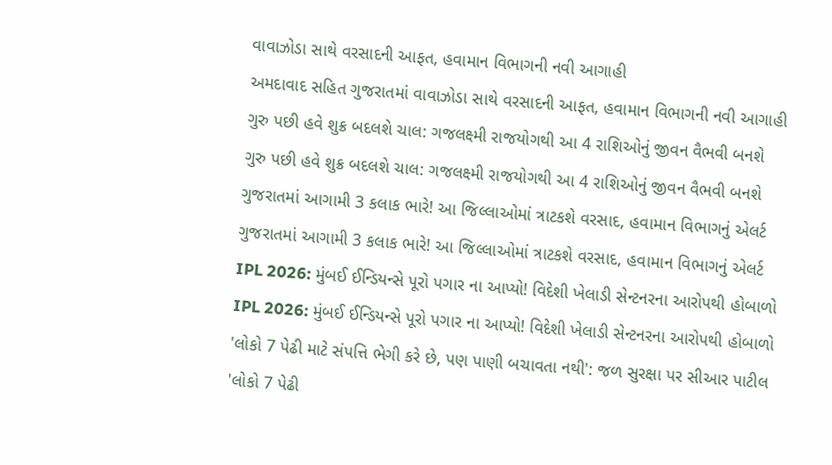વાવાઝોડા સાથે વરસાદની આફત, હવામાન વિભાગની નવી આગાહી
અમદાવાદ સહિત ગુજરાતમાં વાવાઝોડા સાથે વરસાદની આફત, હવામાન વિભાગની નવી આગાહી
ગુરુ પછી હવે શુક્ર બદલશે ચાલ: ગજલક્ષ્મી રાજયોગથી આ 4 રાશિઓનું જીવન વૈભવી બનશે
ગુરુ પછી હવે શુક્ર બદલશે ચાલ: ગજલક્ષ્મી રાજયોગથી આ 4 રાશિઓનું જીવન વૈભવી બનશે
ગુજરાતમાં આગામી 3 કલાક ભારે! આ જિલ્લાઓમાં ત્રાટકશે વરસાદ, હવામાન વિભાગનું એલર્ટ
ગુજરાતમાં આગામી 3 કલાક ભારે! આ જિલ્લાઓમાં ત્રાટકશે વરસાદ, હવામાન વિભાગનું એલર્ટ
IPL 2026: મુંબઈ ઈન્ડિયન્સે પૂરો પગાર ના આપ્યો! વિદેશી ખેલાડી સેન્ટનરના આરોપથી હોબાળો
IPL 2026: મુંબઈ ઈન્ડિયન્સે પૂરો પગાર ના આપ્યો! વિદેશી ખેલાડી સેન્ટનરના આરોપથી હોબાળો
'લોકો 7 પેઢી માટે સંપત્તિ ભેગી કરે છે, પણ પાણી બચાવતા નથી': જળ સુરક્ષા પર સીઆર પાટીલ
'લોકો 7 પેઢી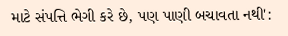માટે સંપત્તિ ભેગી કરે છે, પણ પાણી બચાવતા નથી':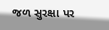જળ સુરક્ષા પર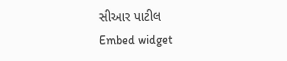સીઆર પાટીલ
Embed widget